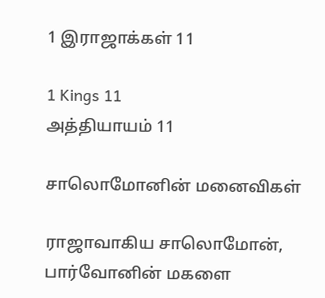1 இராஜாக்கள் 11

1 Kings 11
அத்தியாயம் 11

சாலொமோனின் மனைவிகள்

ராஜாவாகிய சாலொமோன், பார்வோனின் மகளை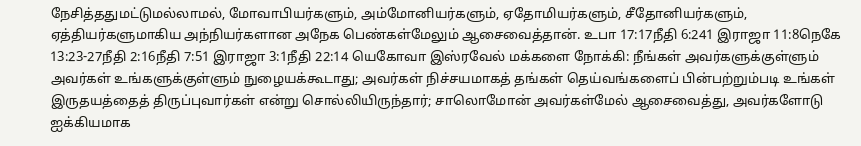நேசித்ததுமட்டுமல்லாமல், மோவாபியர்களும், அம்மோனியர்களும், ஏதோமியர்களும், சீதோனியர்களும், ஏத்தியர்களுமாகிய அந்நியர்களான அநேக பெண்கள்மேலும் ஆசைவைத்தான். உபா 17:17நீதி 6:241 இராஜா 11:8நெகே 13:23-27நீதி 2:16நீதி 7:51 இராஜா 3:1நீதி 22:14 யெகோவா இஸ்ரவேல் மக்களை நோக்கி: நீங்கள் அவர்களுக்குள்ளும் அவர்கள் உங்களுக்குள்ளும் நுழையக்கூடாது; அவர்கள் நிச்சயமாகத் தங்கள் தெய்வங்களைப் பின்பற்றும்படி உங்கள் இருதயத்தைத் திருப்புவார்கள் என்று சொல்லியிருந்தார்; சாலொமோன் அவர்கள்மேல் ஆசைவைத்து, அவர்களோடு ஐக்கியமாக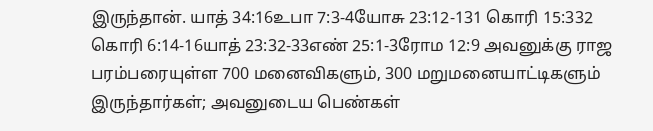இருந்தான். யாத் 34:16உபா 7:3-4யோசு 23:12-131 கொரி 15:332 கொரி 6:14-16யாத் 23:32-33எண் 25:1-3ரோம 12:9 அவனுக்கு ராஜ பரம்பரையுள்ள 700 மனைவிகளும், 300 மறுமனையாட்டிகளும் இருந்தார்கள்; அவனுடைய பெண்கள்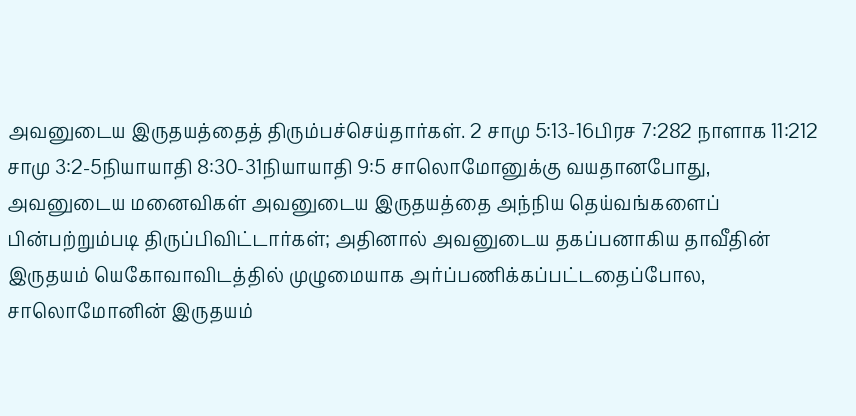அவனுடைய இருதயத்தைத் திரும்பச்செய்தார்கள். 2 சாமு 5:13-16பிரச 7:282 நாளாக 11:212 சாமு 3:2-5நியாயாதி 8:30-31நியாயாதி 9:5 சாலொமோனுக்கு வயதானபோது, அவனுடைய மனைவிகள் அவனுடைய இருதயத்தை அந்நிய தெய்வங்களைப் பின்பற்றும்படி திருப்பிவிட்டார்கள்; அதினால் அவனுடைய தகப்பனாகிய தாவீதின் இருதயம் யெகோவாவிடத்தில் முழுமையாக அர்ப்பணிக்கப்பட்டதைப்போல, சாலொமோனின் இருதயம்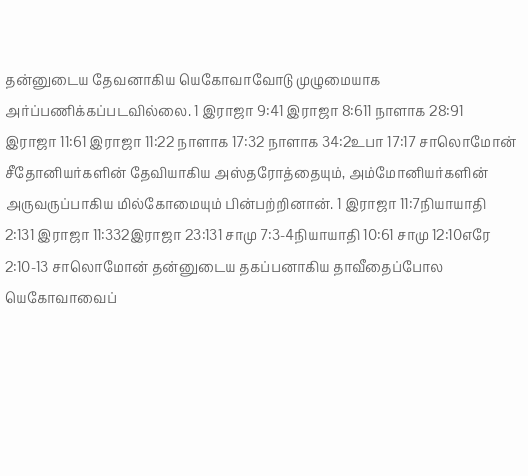தன்னுடைய தேவனாகிய யெகோவாவோடு முழுமையாக அர்ப்பணிக்கப்படவில்லை. 1 இராஜா 9:41 இராஜா 8:611 நாளாக 28:91 இராஜா 11:61 இராஜா 11:22 நாளாக 17:32 நாளாக 34:2உபா 17:17 சாலொமோன் சீதோனியர்களின் தேவியாகிய அஸ்தரோத்தையும், அம்மோனியர்களின் அருவருப்பாகிய மில்கோமையும் பின்பற்றினான். 1 இராஜா 11:7நியாயாதி 2:131 இராஜா 11:332இராஜா 23:131 சாமு 7:3-4நியாயாதி 10:61 சாமு 12:10எரே 2:10-13 சாலொமோன் தன்னுடைய தகப்பனாகிய தாவீதைப்போல யெகோவாவைப்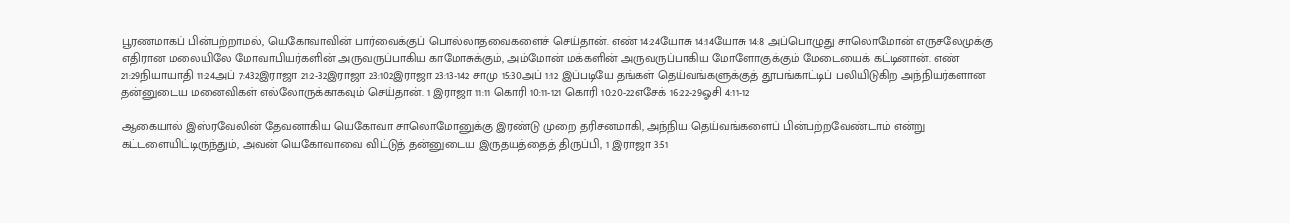பூரணமாகப் பின்பற்றாமல், யெகோவாவின் பார்வைக்குப் பொல்லாதவைகளைச் செய்தான். எண் 14:24யோசு 14:14யோசு 14:8 அப்பொழுது சாலொமோன் எருசலேமுக்கு எதிரான மலையிலே மோவாபியர்களின் அருவருப்பாகிய காமோசுக்கும், அம்மோன் மக்களின் அருவருப்பாகிய மோளோகுக்கும் மேடையைக் கட்டினான். எண் 21:29நியாயாதி 11:24அப் 7:432இராஜா 21:2-32இராஜா 23:102இராஜா 23:13-142 சாமு 15:30அப் 1:12 இப்படியே தங்கள் தெய்வங்களுக்குத் தூபங்காட்டிப் பலியிடுகிற அந்நியர்களான தன்னுடைய மனைவிகள் எல்லோருக்காகவும் செய்தான். 1 இராஜா 11:11 கொரி 10:11-121 கொரி 10:20-22எசேக் 16:22-29ஓசி 4:11-12

ஆகையால் இஸ்ரவேலின் தேவனாகிய யெகோவா சாலொமோனுக்கு இரண்டு முறை தரிசனமாகி, அந்நிய தெய்வங்களைப் பின்பற்றவேண்டாம் என்று கட்டளையிட்டிருந்தும், அவன் யெகோவாவை விட்டுத் தன்னுடைய இருதயத்தைத் திருப்பி, 1 இராஜா 3:51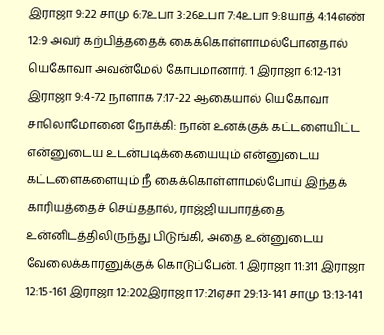இராஜா 9:22 சாமு 6:7உபா 3:26உபா 7:4உபா 9:8யாத் 4:14எண் 12:9 அவர் கற்பித்ததைக் கைக்கொள்ளாமல்போனதால் யெகோவா அவன்மேல் கோபமானார். 1 இராஜா 6:12-131 இராஜா 9:4-72 நாளாக 7:17-22 ஆகையால் யெகோவா சாலொமோனை நோக்கி: நான் உனக்குக் கட்டளையிட்ட என்னுடைய உடன்படிக்கையையும் என்னுடைய கட்டளைகளையும் நீ கைக்கொள்ளாமல்போய் இந்தக் காரியத்தைச் செய்ததால், ராஜ்ஜியபாரத்தை உன்னிடத்திலிருந்து பிடுங்கி, அதை உன்னுடைய வேலைக்காரனுக்குக் கொடுப்பேன். 1 இராஜா 11:311 இராஜா 12:15-161 இராஜா 12:202இராஜா 17:21ஏசா 29:13-141 சாமு 13:13-141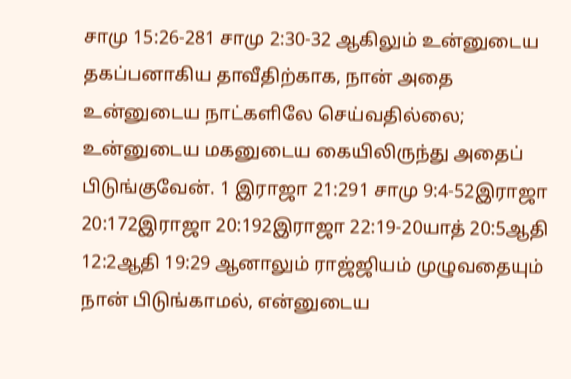சாமு 15:26-281 சாமு 2:30-32 ஆகிலும் உன்னுடைய தகப்பனாகிய தாவீதிற்காக, நான் அதை உன்னுடைய நாட்களிலே செய்வதில்லை; உன்னுடைய மகனுடைய கையிலிருந்து அதைப் பிடுங்குவேன். 1 இராஜா 21:291 சாமு 9:4-52இராஜா 20:172இராஜா 20:192இராஜா 22:19-20யாத் 20:5ஆதி 12:2ஆதி 19:29 ஆனாலும் ராஜ்ஜியம் முழுவதையும் நான் பிடுங்காமல், என்னுடைய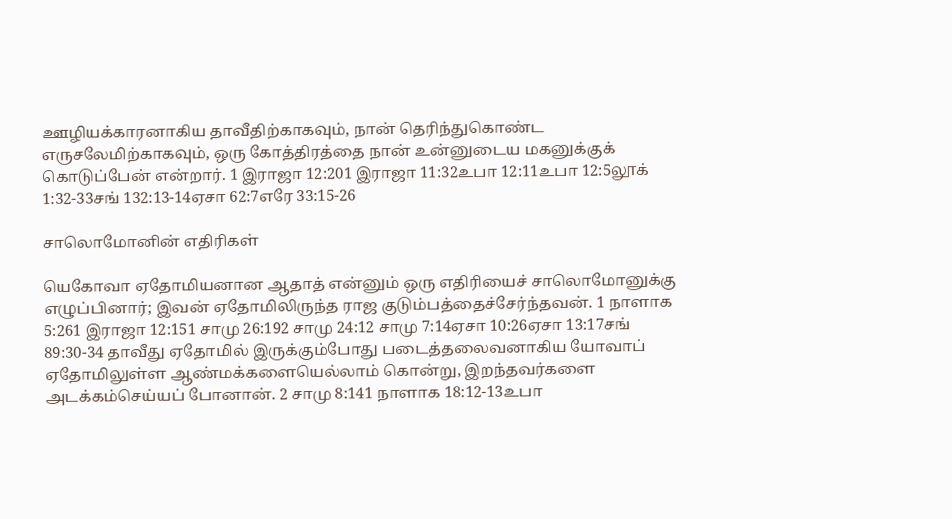ஊழியக்காரனாகிய தாவீதிற்காகவும், நான் தெரிந்துகொண்ட எருசலேமிற்காகவும், ஒரு கோத்திரத்தை நான் உன்னுடைய மகனுக்குக் கொடுப்பேன் என்றார். 1 இராஜா 12:201 இராஜா 11:32உபா 12:11உபா 12:5லூக் 1:32-33சங் 132:13-14ஏசா 62:7எரே 33:15-26

சாலொமோனின் எதிரிகள்

யெகோவா ஏதோமியனான ஆதாத் என்னும் ஒரு எதிரியைச் சாலொமோனுக்கு எழுப்பினார்; இவன் ஏதோமிலிருந்த ராஜ குடும்பத்தைச்சேர்ந்தவன். 1 நாளாக 5:261 இராஜா 12:151 சாமு 26:192 சாமு 24:12 சாமு 7:14ஏசா 10:26ஏசா 13:17சங் 89:30-34 தாவீது ஏதோமில் இருக்கும்போது படைத்தலைவனாகிய யோவாப் ஏதோமிலுள்ள ஆண்மக்களையெல்லாம் கொன்று, இறந்தவர்களை அடக்கம்செய்யப் போனான். 2 சாமு 8:141 நாளாக 18:12-13உபா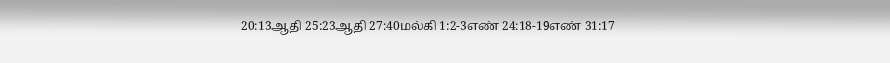20:13ஆதி 25:23ஆதி 27:40மல்கி 1:2-3எண் 24:18-19எண் 31:17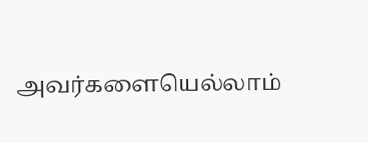அவர்களையெல்லாம்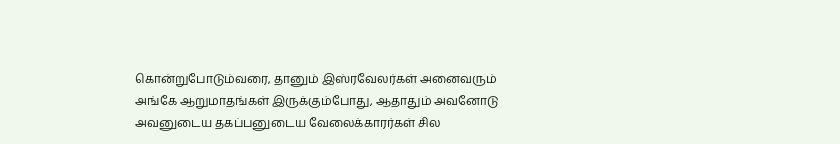கொன்றுபோடும்வரை, தானும் இஸ்ரவேலர்கள் அனைவரும் அங்கே ஆறுமாதங்கள் இருக்கும்போது, ஆதாதும் அவனோடு அவனுடைய தகப்பனுடைய வேலைக்காரர்கள் சில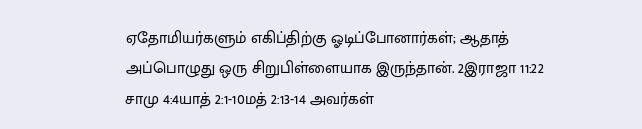ஏதோமியர்களும் எகிப்திற்கு ஓடிப்போனார்கள்; ஆதாத் அப்பொழுது ஒரு சிறுபிள்ளையாக இருந்தான். 2இராஜா 11:22 சாமு 4:4யாத் 2:1-10மத் 2:13-14 அவர்கள்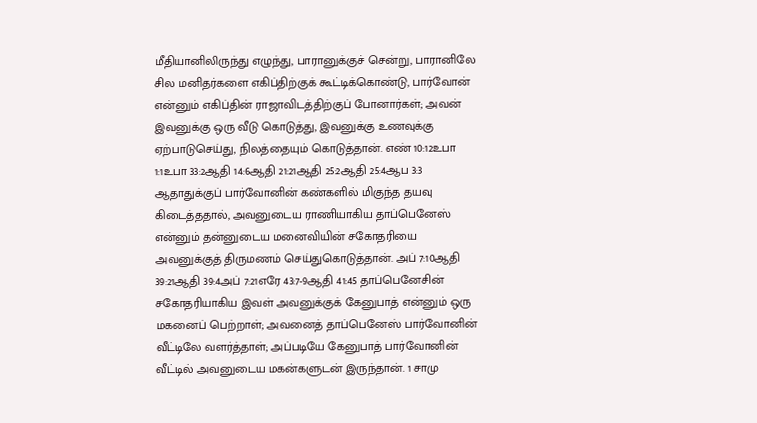மீதியானிலிருந்து எழுந்து, பாரானுக்குச் சென்று, பாரானிலே சில மனிதர்களை எகிப்திற்குக் கூட்டிக்கொண்டு, பார்வோன் என்னும் எகிப்தின் ராஜாவிடத்திற்குப் போனார்கள்; அவன் இவனுக்கு ஒரு வீடு கொடுத்து, இவனுக்கு உணவுக்கு ஏற்பாடுசெய்து, நிலத்தையும் கொடுத்தான். எண் 10:12உபா 1:1உபா 33:2ஆதி 14:6ஆதி 21:21ஆதி 25:2ஆதி 25:4ஆப 3:3 ஆதாதுக்குப் பார்வோனின் கண்களில் மிகுந்த தயவு கிடைத்ததால், அவனுடைய ராணியாகிய தாப்பெனேஸ் என்னும் தன்னுடைய மனைவியின் சகோதரியை அவனுக்குத் திருமணம் செய்துகொடுத்தான். அப் 7:10ஆதி 39:21ஆதி 39:4அப் 7:21எரே 43:7-9ஆதி 41:45 தாப்பெனேசின் சகோதரியாகிய இவள் அவனுக்குக் கேனுபாத் என்னும் ஒரு மகனைப் பெற்றாள்; அவனைத் தாப்பெனேஸ் பார்வோனின் வீட்டிலே வளர்த்தாள்; அப்படியே கேனுபாத் பார்வோனின் வீட்டில் அவனுடைய மகன்களுடன் இருந்தான். 1 சாமு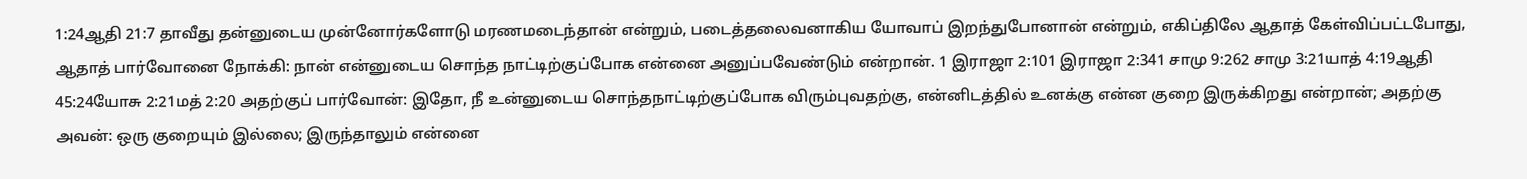1:24ஆதி 21:7 தாவீது தன்னுடைய முன்னோர்களோடு மரணமடைந்தான் என்றும், படைத்தலைவனாகிய யோவாப் இறந்துபோனான் என்றும், எகிப்திலே ஆதாத் கேள்விப்பட்டபோது, ஆதாத் பார்வோனை நோக்கி: நான் என்னுடைய சொந்த நாட்டிற்குப்போக என்னை அனுப்பவேண்டும் என்றான். 1 இராஜா 2:101 இராஜா 2:341 சாமு 9:262 சாமு 3:21யாத் 4:19ஆதி 45:24யோசு 2:21மத் 2:20 அதற்குப் பார்வோன்: இதோ, நீ உன்னுடைய சொந்தநாட்டிற்குப்போக விரும்புவதற்கு, என்னிடத்தில் உனக்கு என்ன குறை இருக்கிறது என்றான்; அதற்கு அவன்: ஒரு குறையும் இல்லை; இருந்தாலும் என்னை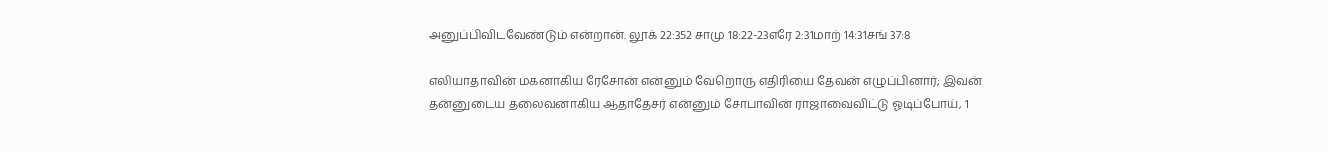அனுப்பிவிடவேண்டும் என்றான். லூக் 22:352 சாமு 18:22-23எரே 2:31மாற் 14:31சங் 37:8

எலியாதாவின் மகனாகிய ரேசோன் என்னும் வேறொரு எதிரியை தேவன் எழுப்பினார்; இவன் தன்னுடைய தலைவனாகிய ஆதாதேசர் என்னும் சோபாவின் ராஜாவைவிட்டு ஓடிப்போய், 1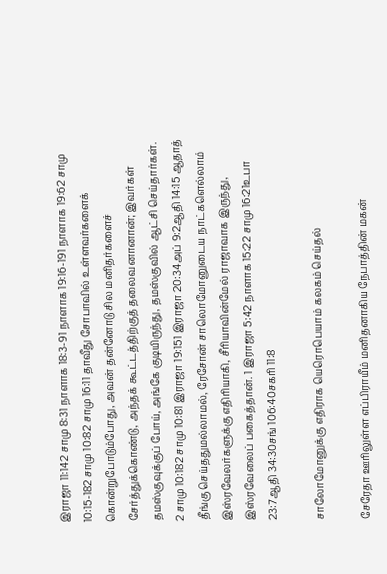இராஜா 11:142 சாமு 8:31 நாளாக 18:3-91 நாளாக 19:16-191 நாளாக 19:62 சாமு 10:15-182 சாமு 10:82 சாமு 16:11 தாவீது சோபாவில் உள்ளவர்களைக் கொன்றுபோடும்போது, அவன் தன்னோடு சில மனிதர்களைச் சேர்த்துக்கொண்டு, அந்தக் கூட்டத்திற்குத் தலைவனானான்; இவர்கள் தமஸ்குவுக்குப் போய், அங்கே குடியிருந்து, தமஸ்குவில் ஆட்சி செய்தார்கள். 2 சாமு 10:182 சாமு 10:81 இராஜா 19:151 இராஜா 20:34அப் 9:2ஆதி 14:15 ஆதாத் தீங்கு செய்ததுமல்லாமல், ரேசோன் சாலொமோனுடைய நாட்களெல்லாம் இஸ்ரவேலர்களுக்கு எதிரியாகி, சீரியாவின்மேல் ராஜாவாக இருந்து, இஸ்ரவேலைப் பகைத்தான். 1 இராஜா 5:42 நாளாக 15:22 சாமு 16:21உபா 23:7ஆதி 34:30சங் 106:40சகரி 11:8

சாலோமோனுக்கு எதிராக யெரொபெயாம் கலகம் செய்தல்

சேரேதா ஊரிலுள்ள எப்பிராயீம் மனிதனாகிய நேபாத்தின் மகன்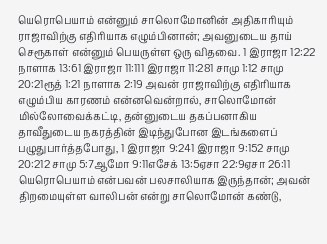யெரொபெயாம் என்னும் சாலொமோனின் அதிகாரியும் ராஜாவிற்கு எதிரியாக எழும்பினான்; அவனுடைய தாய் செரூகாள் என்னும் பெயருள்ள ஒரு விதவை. 1 இராஜா 12:22 நாளாக 13:61 இராஜா 11:111 இராஜா 11:281 சாமு 1:12 சாமு 20:21ரூத் 1:21 நாளாக 2:19 அவன் ராஜாவிற்கு எதிரியாக எழும்பிய காரணம் என்னவென்றால், சாலொமோன் மில்லோவைக்கட்டி, தன்னுடைய தகப்பனாகிய தாவீதுடைய நகரத்தின் இடிந்துபோன இடங்களைப் பழுதுபார்த்தபோது, 1 இராஜா 9:241 இராஜா 9:152 சாமு 20:212 சாமு 5:7ஆமோ 9:11எசேக் 13:5ஏசா 22:9ஏசா 26:11 யெரொபெயாம் என்பவன் பலசாலியாக இருந்தான்; அவன் திறமையுள்ள வாலிபன் என்று சாலொமோன் கண்டு,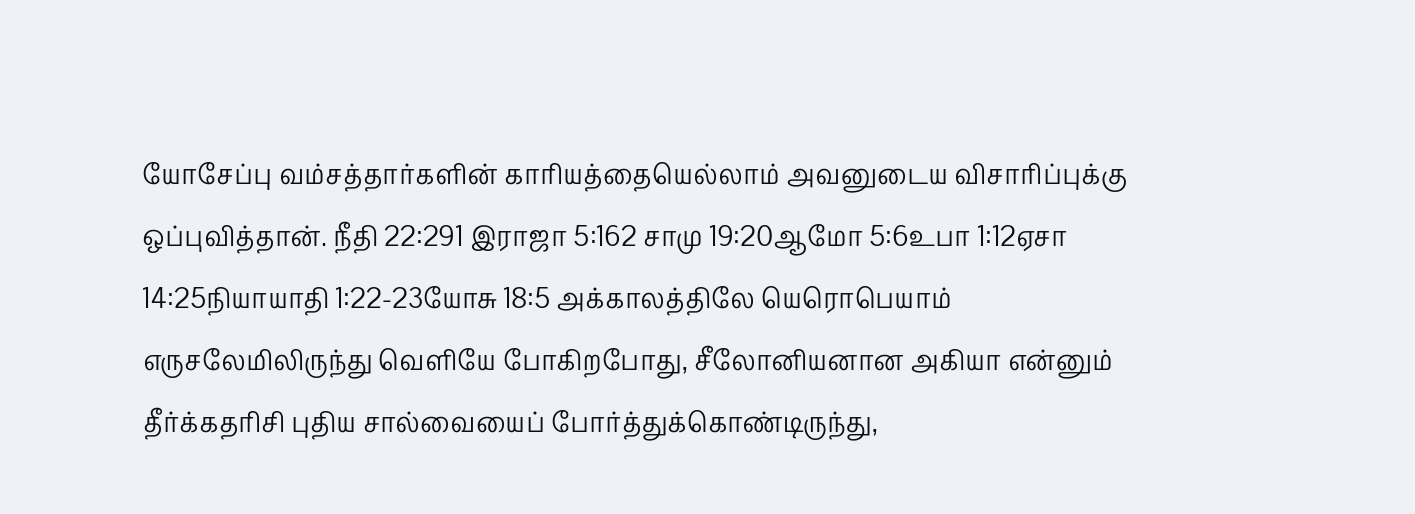யோசேப்பு வம்சத்தார்களின் காரியத்தையெல்லாம் அவனுடைய விசாரிப்புக்கு ஒப்புவித்தான். நீதி 22:291 இராஜா 5:162 சாமு 19:20ஆமோ 5:6உபா 1:12ஏசா 14:25நியாயாதி 1:22-23யோசு 18:5 அக்காலத்திலே யெரொபெயாம் எருசலேமிலிருந்து வெளியே போகிறபோது, சீலோனியனான அகியா என்னும் தீர்க்கதரிசி புதிய சால்வையைப் போர்த்துக்கொண்டிருந்து,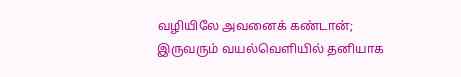வழியிலே அவனைக் கண்டான்; இருவரும் வயல்வெளியில் தனியாக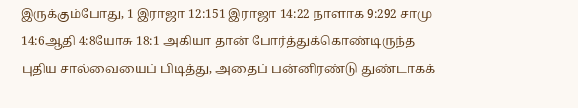இருக்கும்போது, 1 இராஜா 12:151 இராஜா 14:22 நாளாக 9:292 சாமு 14:6ஆதி 4:8யோசு 18:1 அகியா தான் போர்த்துக்கொண்டிருந்த புதிய சால்வையைப் பிடித்து, அதைப் பன்னிரண்டு துண்டாகக்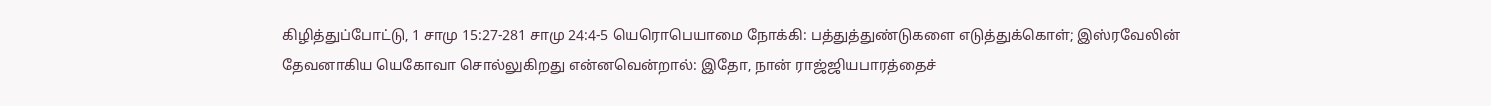கிழித்துப்போட்டு, 1 சாமு 15:27-281 சாமு 24:4-5 யெரொபெயாமை நோக்கி: பத்துத்துண்டுகளை எடுத்துக்கொள்; இஸ்ரவேலின் தேவனாகிய யெகோவா சொல்லுகிறது என்னவென்றால்: இதோ, நான் ராஜ்ஜியபாரத்தைச்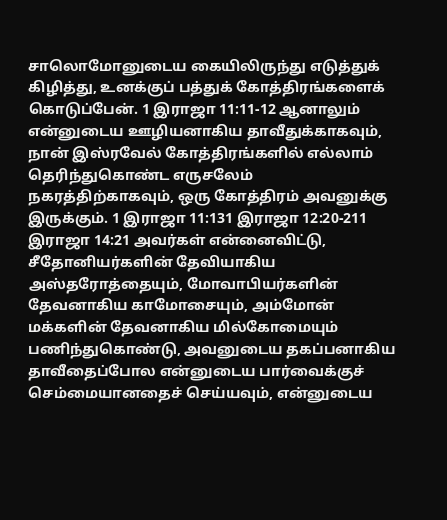சாலொமோனுடைய கையிலிருந்து எடுத்துக் கிழித்து, உனக்குப் பத்துக் கோத்திரங்களைக் கொடுப்பேன். 1 இராஜா 11:11-12 ஆனாலும் என்னுடைய ஊழியனாகிய தாவீதுக்காகவும், நான் இஸ்ரவேல் கோத்திரங்களில் எல்லாம் தெரிந்துகொண்ட எருசலேம் நகரத்திற்காகவும், ஒரு கோத்திரம் அவனுக்கு இருக்கும். 1 இராஜா 11:131 இராஜா 12:20-211 இராஜா 14:21 அவர்கள் என்னைவிட்டு, சீதோனியர்களின் தேவியாகிய அஸ்தரோத்தையும், மோவாபியர்களின் தேவனாகிய காமோசையும், அம்மோன் மக்களின் தேவனாகிய மில்கோமையும் பணிந்துகொண்டு, அவனுடைய தகப்பனாகிய தாவீதைப்போல என்னுடைய பார்வைக்குச் செம்மையானதைச் செய்யவும், என்னுடைய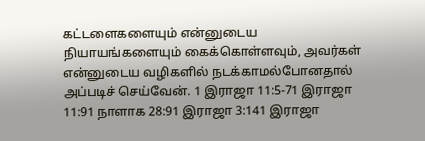கட்டளைகளையும் என்னுடைய நியாயங்களையும் கைக்கொள்ளவும், அவர்கள் என்னுடைய வழிகளில் நடக்காமல்போனதால் அப்படிச் செய்வேன். 1 இராஜா 11:5-71 இராஜா 11:91 நாளாக 28:91 இராஜா 3:141 இராஜா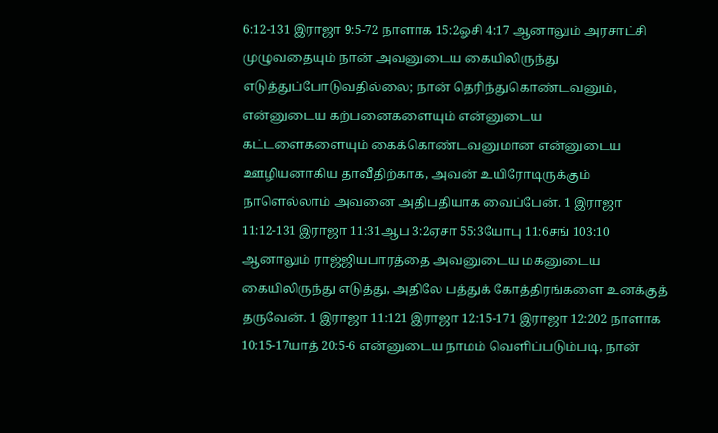6:12-131 இராஜா 9:5-72 நாளாக 15:2ஓசி 4:17 ஆனாலும் அரசாட்சி முழுவதையும் நான் அவனுடைய கையிலிருந்து எடுத்துப்போடுவதில்லை; நான் தெரிந்துகொண்டவனும், என்னுடைய கற்பனைகளையும் என்னுடைய கட்டளைகளையும் கைக்கொண்டவனுமான என்னுடைய ஊழியனாகிய தாவீதிற்காக, அவன் உயிரோடிருக்கும் நாளெல்லாம் அவனை அதிபதியாக வைப்பேன். 1 இராஜா 11:12-131 இராஜா 11:31ஆப 3:2ஏசா 55:3யோபு 11:6சங் 103:10 ஆனாலும் ராஜ்ஜியபாரத்தை அவனுடைய மகனுடைய கையிலிருந்து எடுத்து, அதிலே பத்துக் கோத்திரங்களை உனக்குத் தருவேன். 1 இராஜா 11:121 இராஜா 12:15-171 இராஜா 12:202 நாளாக 10:15-17யாத் 20:5-6 என்னுடைய நாமம் வெளிப்படும்படி, நான்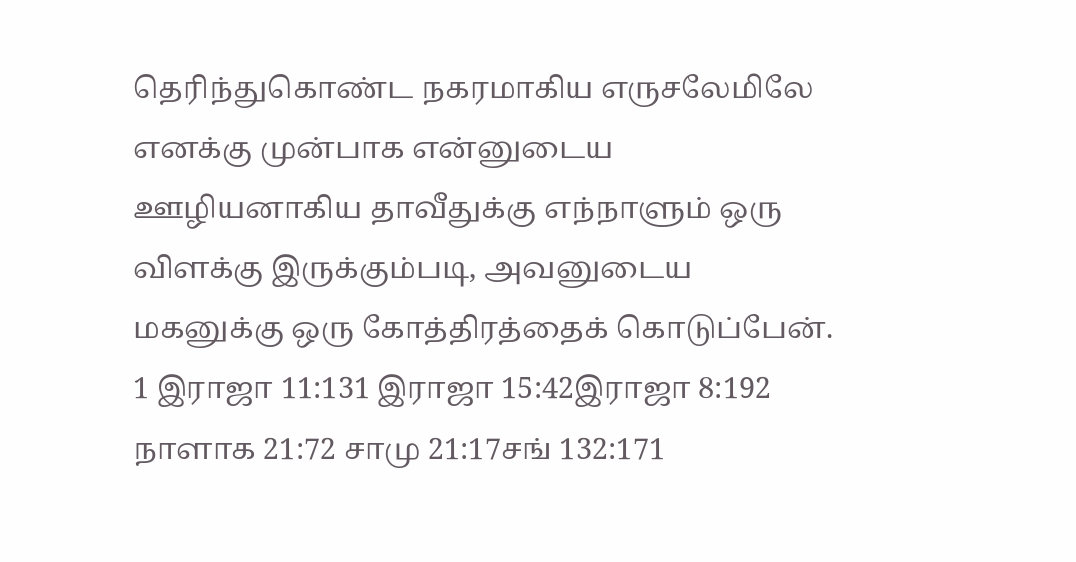தெரிந்துகொண்ட நகரமாகிய எருசலேமிலே எனக்கு முன்பாக என்னுடைய ஊழியனாகிய தாவீதுக்கு எந்நாளும் ஒரு விளக்கு இருக்கும்படி, அவனுடைய மகனுக்கு ஒரு கோத்திரத்தைக் கொடுப்பேன். 1 இராஜா 11:131 இராஜா 15:42இராஜா 8:192 நாளாக 21:72 சாமு 21:17சங் 132:171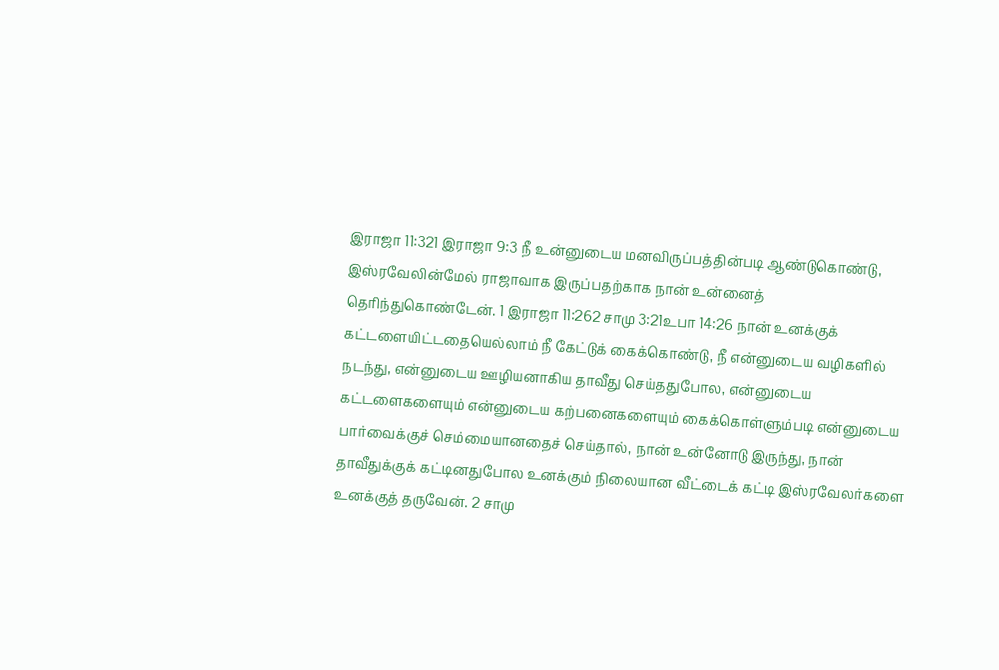இராஜா 11:321 இராஜா 9:3 நீ உன்னுடைய மனவிருப்பத்தின்படி ஆண்டுகொண்டு, இஸ்ரவேலின்மேல் ராஜாவாக இருப்பதற்காக நான் உன்னைத் தெரிந்துகொண்டேன். 1 இராஜா 11:262 சாமு 3:21உபா 14:26 நான் உனக்குக் கட்டளையிட்டதையெல்லாம் நீ கேட்டுக் கைக்கொண்டு, நீ என்னுடைய வழிகளில் நடந்து, என்னுடைய ஊழியனாகிய தாவீது செய்ததுபோல, என்னுடைய கட்டளைகளையும் என்னுடைய கற்பனைகளையும் கைக்கொள்ளும்படி என்னுடைய பார்வைக்குச் செம்மையானதைச் செய்தால், நான் உன்னோடு இருந்து, நான் தாவீதுக்குக் கட்டினதுபோல உனக்கும் நிலையான வீட்டைக் கட்டி இஸ்ரவேலர்களை உனக்குத் தருவேன். 2 சாமு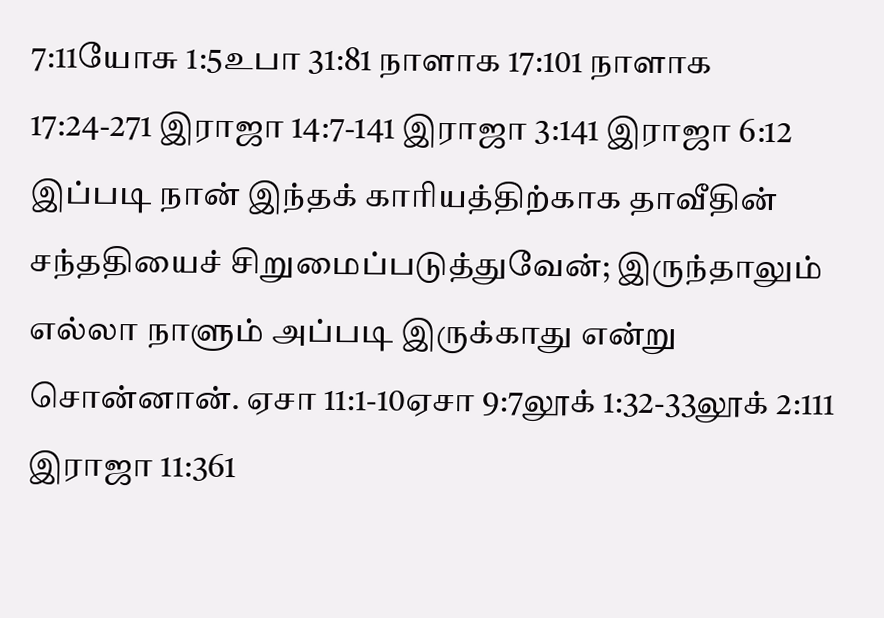7:11யோசு 1:5உபா 31:81 நாளாக 17:101 நாளாக 17:24-271 இராஜா 14:7-141 இராஜா 3:141 இராஜா 6:12 இப்படி நான் இந்தக் காரியத்திற்காக தாவீதின் சந்ததியைச் சிறுமைப்படுத்துவேன்; இருந்தாலும் எல்லா நாளும் அப்படி இருக்காது என்று சொன்னான். ஏசா 11:1-10ஏசா 9:7லூக் 1:32-33லூக் 2:111 இராஜா 11:361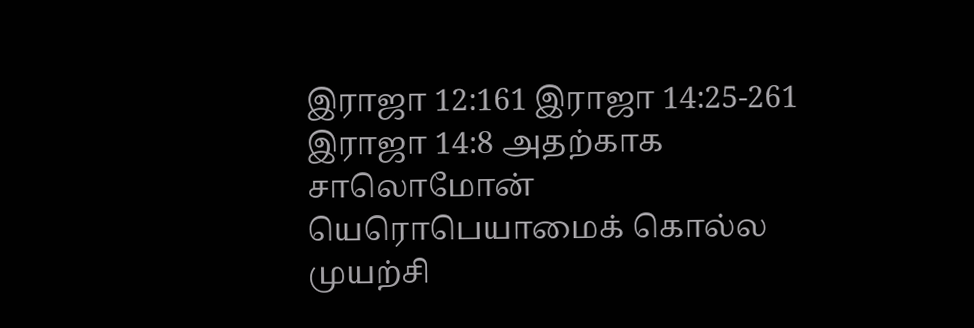இராஜா 12:161 இராஜா 14:25-261 இராஜா 14:8 அதற்காக சாலொமோன் யெரொபெயாமைக் கொல்ல முயற்சி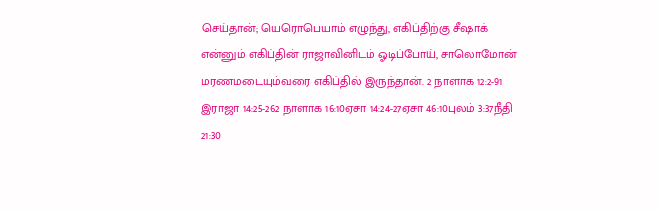செய்தான்; யெரொபெயாம் எழுந்து, எகிப்திற்கு சீஷாக் என்னும் எகிப்தின் ராஜாவினிடம் ஓடிப்போய், சாலொமோன் மரணமடையும்வரை எகிப்தில் இருந்தான். 2 நாளாக 12:2-91 இராஜா 14:25-262 நாளாக 16:10ஏசா 14:24-27ஏசா 46:10புலம் 3:37நீதி 21:30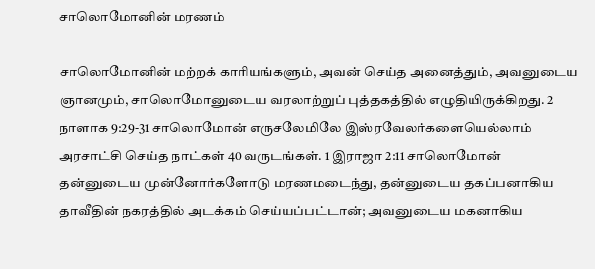சாலொமோனின் மரணம்

சாலொமோனின் மற்றக் காரியங்களும், அவன் செய்த அனைத்தும், அவனுடைய ஞானமும், சாலொமோனுடைய வரலாற்றுப் புத்தகத்தில் எழுதியிருக்கிறது. 2 நாளாக 9:29-31 சாலொமோன் எருசலேமிலே இஸ்ரவேலர்களையெல்லாம் அரசாட்சி செய்த நாட்கள் 40 வருடங்கள். 1 இராஜா 2:11 சாலொமோன் தன்னுடைய முன்னோர்களோடு மரணமடைந்து, தன்னுடைய தகப்பனாகிய தாவீதின் நகரத்தில் அடக்கம் செய்யப்பட்டான்; அவனுடைய மகனாகிய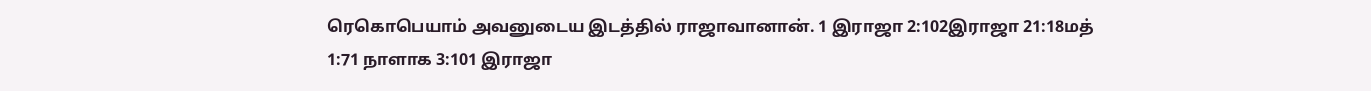ரெகொபெயாம் அவனுடைய இடத்தில் ராஜாவானான். 1 இராஜா 2:102இராஜா 21:18மத் 1:71 நாளாக 3:101 இராஜா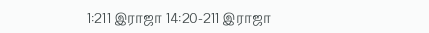1:211 இராஜா 14:20-211 இராஜா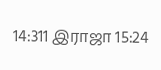14:311 இராஜா 15:24